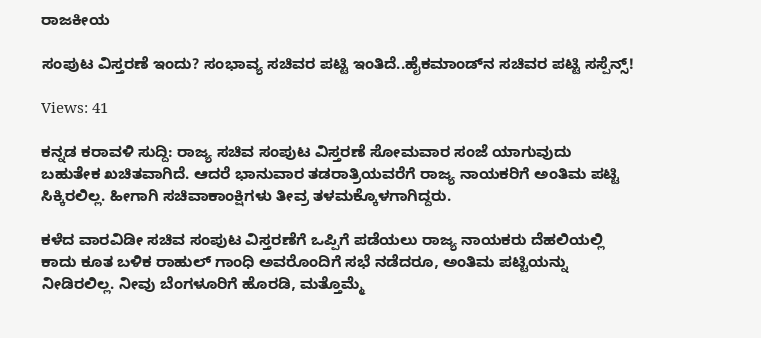ರಾಜಕೀಯ

ಸಂಪುಟ ವಿಸ್ತರಣೆ ಇಂದು? ಸಂಭಾವ್ಯ ಸಚಿವರ ಪಟ್ಟಿ ಇಂತಿದೆ..ಹೈಕಮಾಂಡ್‌ನ ಸಚಿವರ ಪಟ್ಟಿ ಸಸ್ಪೆನ್ಸ್!

Views: 41

ಕನ್ನಡ ಕರಾವಳಿ ಸುದ್ದಿ: ರಾಜ್ಯ ಸಚಿವ ಸಂಪುಟ ವಿಸ್ತರಣೆ ಸೋಮವಾರ ಸಂಜೆ ಯಾಗುವುದು ಬಹುತೇಕ ಖಚಿತವಾಗಿದೆ. ಆದರೆ ಭಾನುವಾರ ತಡರಾತ್ರಿಯವರೆಗೆ ರಾಜ್ಯ ನಾಯಕರಿಗೆ ಅಂತಿಮ ಪಟ್ಟಿ ಸಿಕ್ಕಿರಲಿಲ್ಲ. ಹೀಗಾಗಿ ಸಚಿವಾಕಾಂಕ್ಷಿಗಳು ತೀವ್ರ ತಳಮಕ್ಕೊಳಗಾಗಿದ್ದರು.

ಕಳೆದ ವಾರವಿಡೀ ಸಚಿವ ಸಂಪುಟ ವಿಸ್ತರಣೆಗೆ ಒಪ್ಪಿಗೆ ಪಡೆಯಲು ರಾಜ್ಯ ನಾಯಕರು ದೆಹಲಿಯಲ್ಲಿ ಕಾದು ಕೂತ ಬಳಿಕ ರಾಹುಲ್ ಗಾಂಧಿ ಅವರೊಂದಿಗೆ ಸಭೆ ನಡೆದರೂ, ಅಂತಿಮ ಪಟ್ಟಿಯನ್ನು ನೀಡಿರಲಿಲ್ಲ. ನೀವು ಬೆಂಗಳೂರಿಗೆ ಹೊರಡಿ, ಮತ್ತೊಮ್ಮೆ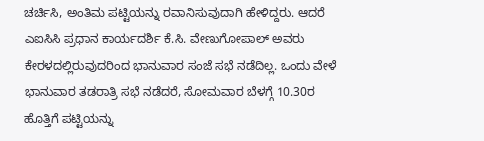ಚರ್ಚಿಸಿ, ಅಂತಿಮ ಪಟ್ಟಿಯನ್ನು ರವಾನಿಸುವುದಾಗಿ ಹೇಳಿದ್ದರು. ಆದರೆ ಎಐಸಿಸಿ ಪ್ರಧಾನ ಕಾರ್ಯದರ್ಶಿ ಕೆ.ಸಿ. ವೇಣುಗೋಪಾಲ್ ಅವರು ಕೇರಳದಲ್ಲಿರುವುದರಿಂದ ಭಾನುವಾರ ಸಂಜೆ ಸಭೆ ನಡೆದಿಲ್ಲ. ಒಂದು ವೇಳೆ ಭಾನುವಾರ ತಡರಾತ್ರಿ ಸಭೆ ನಡೆದರೆ, ಸೋಮವಾರ ಬೆಳಗ್ಗೆ 10.30ರ ಹೊತ್ತಿಗೆ ಪಟ್ಟಿಯನ್ನು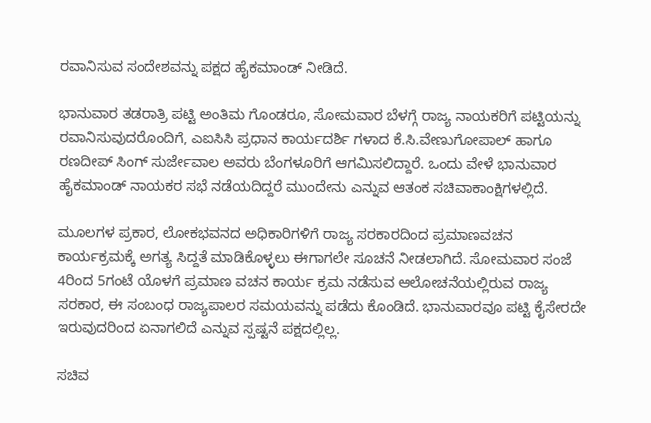ರವಾನಿಸುವ ಸಂದೇಶವನ್ನು ಪಕ್ಷದ ಹೈಕಮಾಂಡ್ ನೀಡಿದೆ.

ಭಾನುವಾರ ತಡರಾತ್ರಿ ಪಟ್ಟಿ ಅಂತಿಮ ಗೊಂಡರೂ, ಸೋಮವಾರ ಬೆಳಗ್ಗೆ ರಾಜ್ಯ ನಾಯಕರಿಗೆ ಪಟ್ಟಿಯನ್ನು ರವಾನಿಸುವುದರೊಂದಿಗೆ, ಎಐಸಿಸಿ ಪ್ರಧಾನ ಕಾರ್ಯದರ್ಶಿ ಗಳಾದ ಕೆ.ಸಿ.ವೇಣುಗೋಪಾಲ್ ಹಾಗೂ ರಣದೀಪ್ ಸಿಂಗ್ ಸುರ್ಜೇವಾಲ ಅವರು ಬೆಂಗಳೂರಿಗೆ ಆಗಮಿಸಲಿದ್ದಾರೆ. ಒಂದು ವೇಳೆ ಭಾನುವಾರ ಹೈಕಮಾಂಡ್ ನಾಯಕರ ಸಭೆ ನಡೆಯದಿದ್ದರೆ ಮುಂದೇನು ಎನ್ನುವ ಆತಂಕ ಸಚಿವಾಕಾಂಕ್ಷಿಗಳಲ್ಲಿದೆ.

ಮೂಲಗಳ ಪ್ರಕಾರ, ಲೋಕಭವನದ ಅಧಿಕಾರಿಗಳಿಗೆ ರಾಜ್ಯ ಸರಕಾರದಿಂದ ಪ್ರಮಾಣವಚನ ಕಾರ್ಯಕ್ರಮಕ್ಕೆ ಅಗತ್ಯ ಸಿದ್ದತೆ ಮಾಡಿಕೊಳ್ಳಲು ಈಗಾಗಲೇ ಸೂಚನೆ ನೀಡಲಾಗಿದೆ. ಸೋಮವಾರ ಸಂಜೆ 4ರಿಂದ 5ಗಂಟೆ ಯೊಳಗೆ ಪ್ರಮಾಣ ವಚನ ಕಾರ್ಯ ಕ್ರಮ ನಡೆಸುವ ಆಲೋಚನೆಯಲ್ಲಿರುವ ರಾಜ್ಯ ಸರಕಾರ, ಈ ಸಂಬಂಧ ರಾಜ್ಯಪಾಲರ ಸಮಯವನ್ನು ಪಡೆದು ಕೊಂಡಿದೆ. ಭಾನುವಾರವೂ ಪಟ್ಟಿ ಕೈಸೇರದೇ ಇರುವುದರಿಂದ ಏನಾಗಲಿದೆ ಎನ್ನುವ ಸ್ಪಷ್ಟನೆ ಪಕ್ಷದಲ್ಲಿಲ್ಲ.

ಸಚಿವ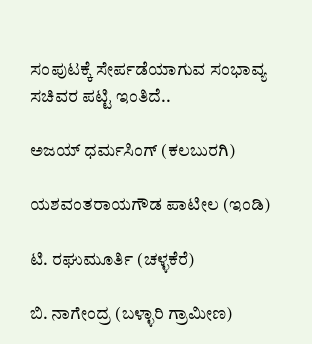ಸಂಪುಟಕ್ಕೆ ಸೇರ್ಪಡೆಯಾಗುವ ಸಂಭಾವ್ಯ ಸಚಿವರ ಪಟ್ಟಿ ಇಂತಿದೆ..

ಅಜಯ್ ಧರ್ಮಸಿಂಗ್ (ಕಲಬುರಗಿ)

ಯಶವಂತರಾಯಗೌಡ ಪಾಟೀಲ (ಇಂಡಿ)

ಟಿ. ರಘುಮೂರ್ತಿ (ಚಳ್ಳಕೆರೆ)

ಬಿ. ನಾಗೇಂದ್ರ (ಬಳ್ಳಾರಿ ಗ್ರಾಮೀಣ)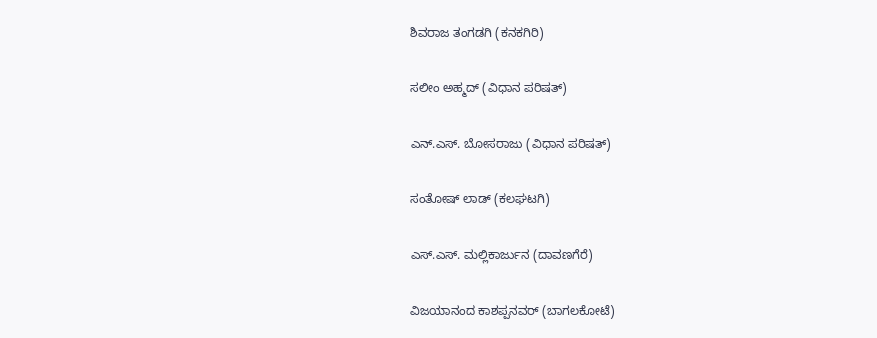ಶಿವರಾಜ ತಂಗಡಗಿ (ಕನಕಗಿರಿ)

ಸಲೀಂ ಅಹ್ಮದ್ (ವಿಧಾನ ಪರಿಷತ್)

ಎನ್.ಎಸ್. ಬೋಸರಾಜು (ವಿಧಾನ ಪರಿಷತ್)

ಸಂತೋಷ್ ಲಾಡ್ (ಕಲಘಟಗಿ)

ಎಸ್.ಎಸ್. ಮಲ್ಲಿಕಾರ್ಜುನ (ದಾವಣಗೆರೆ)

ವಿಜಯಾನಂದ ಕಾಶಪ್ಪನವರ್ (ಬಾಗಲಕೋಟೆ)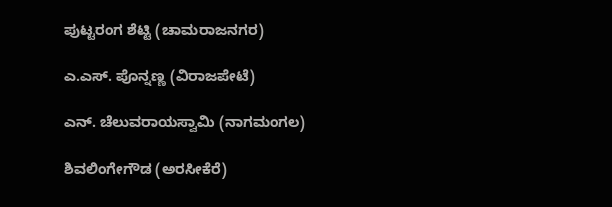ಪುಟ್ಟರಂಗ ಶೆಟ್ಟಿ (ಚಾಮರಾಜನಗರ)

ಎ.ಎಸ್. ಪೊನ್ನಣ್ಣ (ವಿರಾಜಪೇಟೆ)

ಎನ್. ಚೆಲುವರಾಯಸ್ವಾಮಿ (ನಾಗಮಂಗಲ)

ಶಿವಲಿಂಗೇಗೌಡ (ಅರಸೀಕೆರೆ)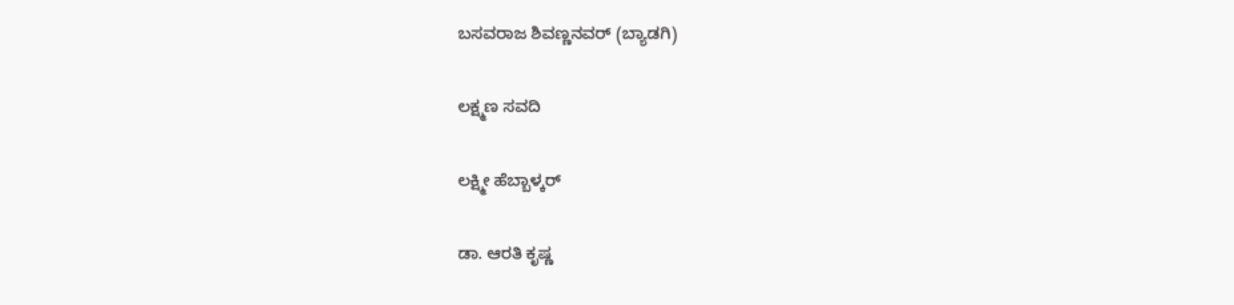ಬಸವರಾಜ ಶಿವಣ್ಣನವರ್ (ಬ್ಯಾಡಗಿ)

ಲಕ್ಷ್ಮಣ ಸವದಿ

ಲಕ್ಷ್ಮೀ ಹೆಬ್ಬಾಳ್ಕರ್

ಡಾ. ಆರತಿ ಕೃಷ್ಣ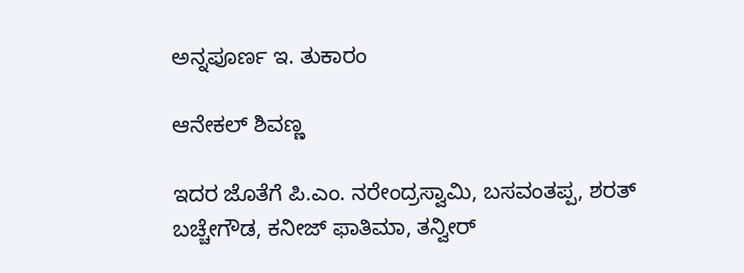ಅನ್ನಪೂರ್ಣ ಇ. ತುಕಾರಂ

ಆನೇಕಲ್ ಶಿವಣ್ಣ

ಇದರ ಜೊತೆಗೆ ಪಿ.ಎಂ. ನರೇಂದ್ರಸ್ವಾಮಿ, ಬಸವಂತಪ್ಪ, ಶರತ್ ಬಚ್ಚೇಗೌಡ, ಕನೀಜ್ ಫಾತಿಮಾ, ತನ್ವೀರ್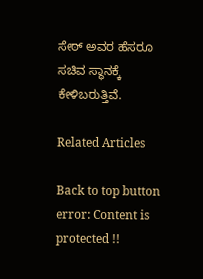ಸೇಠ್ ಅವರ ಹೆಸರೂ ಸಚಿವ ಸ್ಥಾನಕ್ಕೆ ಕೇಳಿಬರುತ್ತಿವೆ.

Related Articles

Back to top button
error: Content is protected !!